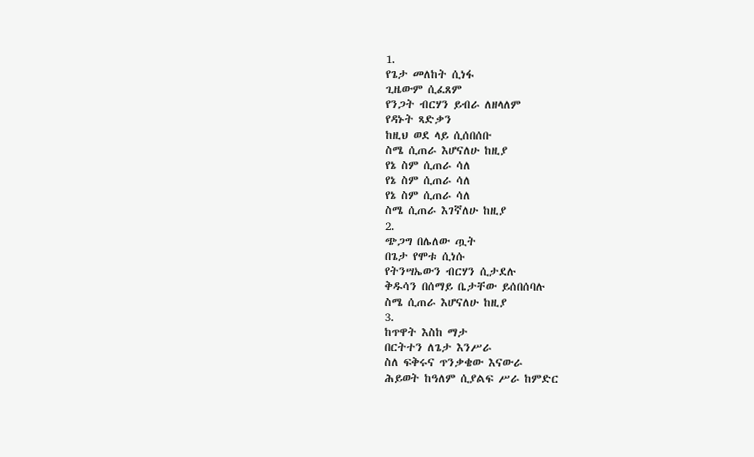1.
የጌታ መለከት ሲነፋ
ጊዜውም ሲፈጸም
የንጋት ብርሃን ይብራ ለዘላለም
የዳኑት ጻድቃን
ከዚህ ወደ ላይ ሲሰበሰቡ
ስሜ ሲጠራ እሆናለሁ ከዚያ
የኔ ስም ሲጠራ ሳለ
የኔ ስም ሲጠራ ሳለ
የኔ ስም ሲጠራ ሳለ
ስሜ ሲጠራ እገኛለሁ ከዚያ
2.
ጭጋግ በሌለው ጧት
በጌታ የሞቱ ሲነሱ
የትንሣኤውን ብርሃን ሲታደሉ
ቅዱሳን በሰማይ ቤታቸው ይሰበሰባሉ
ስሜ ሲጠራ እሆናለሁ ከዚያ
3.
ከጥዋት እስከ ማታ
በርትተን ለጌታ እንሥራ
ስለ ፍቅሩና ጥንቃቄው እናውራ
ሕይወት ከዓለም ሲያልፍ ሥራ ከምድር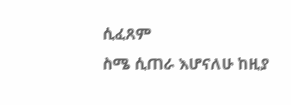ሲፈጸም
ስሜ ሲጠራ እሆናለሁ ከዚያ